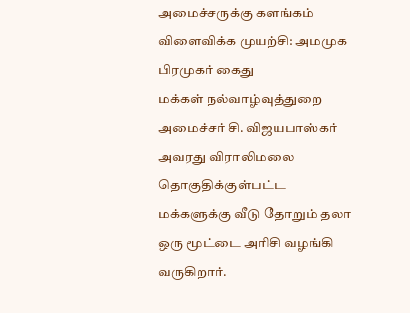அமைச்சருக்கு களங்கம் விளைவிக்க முயற்சி: அமமுக பிரமுகர் கைது
மக்கள் நல்வாழ்வுத்துறை அமைச்சர் சி. விஜயபாஸ்கர் அவரது விராலிமலை தொகுதிக்குள்பட்ட மக்களுக்கு வீடு தோறும் தலா ஒரு மூட்டை அரிசி வழங்கி வருகிறார்.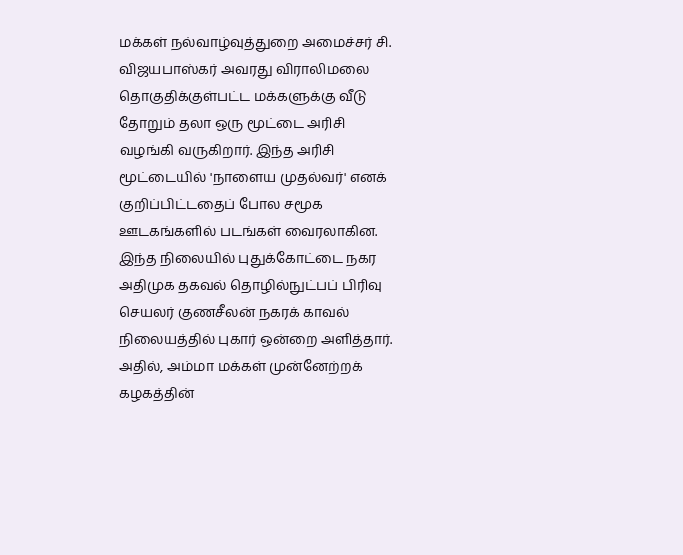மக்கள் நல்வாழ்வுத்துறை அமைச்சர் சி. விஜயபாஸ்கர் அவரது விராலிமலை தொகுதிக்குள்பட்ட மக்களுக்கு வீடு தோறும் தலா ஒரு மூட்டை அரிசி வழங்கி வருகிறார். இந்த அரிசி மூட்டையில் 'நாளைய முதல்வர்' எனக் குறிப்பிட்டதைப் போல சமூக ஊடகங்களில் படங்கள் வைரலாகின.
இந்த நிலையில் புதுக்கோட்டை நகர அதிமுக தகவல் தொழில்நுட்பப் பிரிவு செயலர் குணசீலன் நகரக் காவல் நிலையத்தில் புகார் ஒன்றை அளித்தார். அதில், அம்மா மக்கள் முன்னேற்றக் கழகத்தின்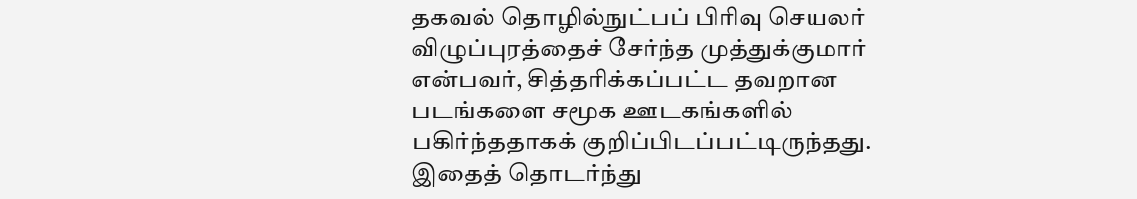தகவல் தொழில்நுட்பப் பிரிவு செயலர் விழுப்புரத்தைச் சேர்ந்த முத்துக்குமார் என்பவர், சித்தரிக்கப்பட்ட தவறான படங்களை சமூக ஊடகங்களில் பகிர்ந்ததாகக் குறிப்பிடப்பட்டிருந்தது.
இதைத் தொடர்ந்து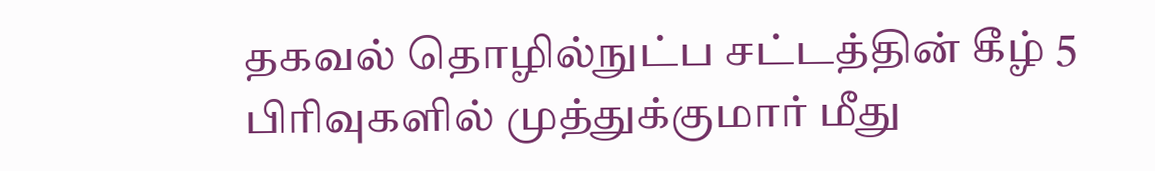தகவல் தொழில்நுட்ப சட்டத்தின் கீழ் 5 பிரிவுகளில் முத்துக்குமார் மீது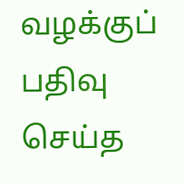வழக்குப் பதிவு செய்த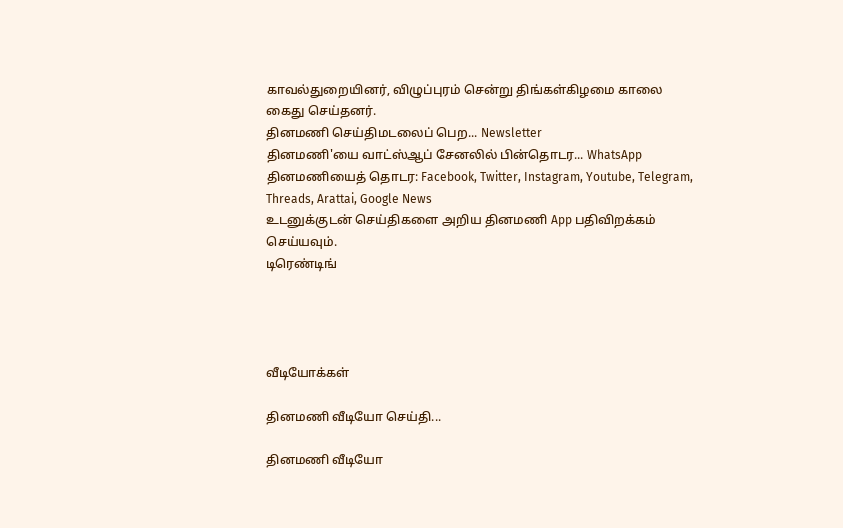காவல்துறையினர், விழுப்புரம் சென்று திங்கள்கிழமை காலை கைது செய்தனர்.
தினமணி செய்திமடலைப் பெற... Newsletter
தினமணி'யை வாட்ஸ்ஆப் சேனலில் பின்தொடர... WhatsApp
தினமணியைத் தொடர: Facebook, Twitter, Instagram, Youtube, Telegram, Threads, Arattai, Google News
உடனுக்குடன் செய்திகளை அறிய தினமணி App பதிவிறக்கம் செய்யவும்.
டிரெண்டிங்




வீடியோக்கள்

தினமணி வீடியோ செய்தி...

தினமணி வீடியோ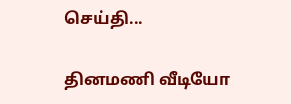செய்தி...

தினமணி வீடியோ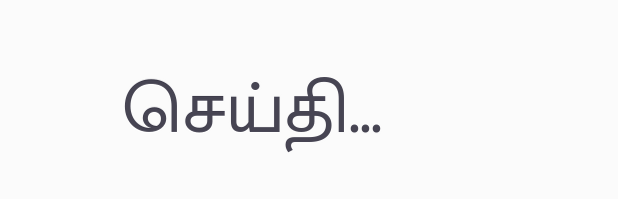செய்தி...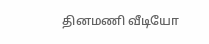தினமணி வீடியோ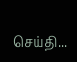செய்தி...